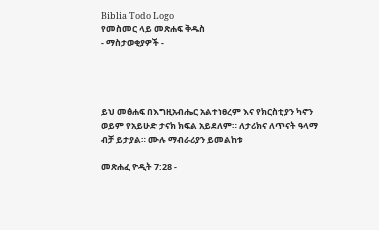Biblia Todo Logo
የመስመር ላይ መጽሐፍ ቅዱስ
- ማስታወቂያዎች -




ይህ መፅሐፍ በእግዚአብሔር አልተነፀረም እና የክርስቲያን ካኖን ወይም የአይሁድ ታናክ ክፍል አይደለም። ለታሪክና ለጥናት ዓላማ ብቻ ይታያል። ሙሉ ማብራሪያን ይመልከቱ

መጽሐፈ ዮዲት 7:28 -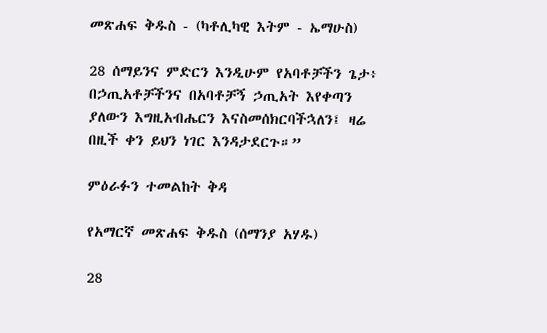መጽሐፍ ቅዱስ - (ካቶሊካዊ እትም - ኤማሁስ)

28 ሰማይንና ምድርን እንዲሁም የአባቶቻችን ጌታ፥ በኃጢአቶቻችንና በአባቶቻኝ ኃጢአት እየቀጣን ያለውን እግዚአብሔርን እናስመሰክርባችኋለን፤ ዛሬ በዚች ቀን ይህን ነገር እንዳታደርጉ።”

ምዕራፉን ተመልከት ቅዳ

የአማርኛ መጽሐፍ ቅዱስ (ሰማንያ አሃዱ)

28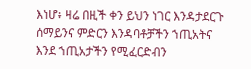እነሆ፥ ዛሬ በዚች ቀን ይህን ነገር እንዳታደርጉ ሰማይንና ምድርን እንዳባቶቻችን ኀጢአትና እንደ ኀጢአታችን የሚፈርድብን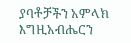ያባቶቻችን አምላክ እግዚአብሔርን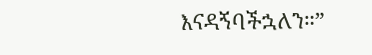እናዳኝባችኋለን።”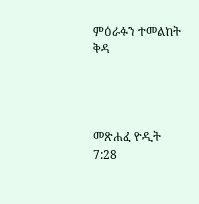ምዕራፉን ተመልከት ቅዳ




መጽሐፈ ዮዲት 7:28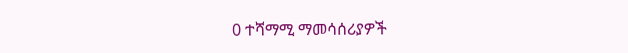0 ተሻማሚ ማመሳሰሪያዎች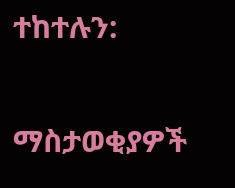ተከተሉን:

ማስታወቂያዎች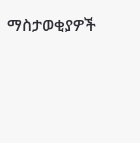ማስታወቂያዎች